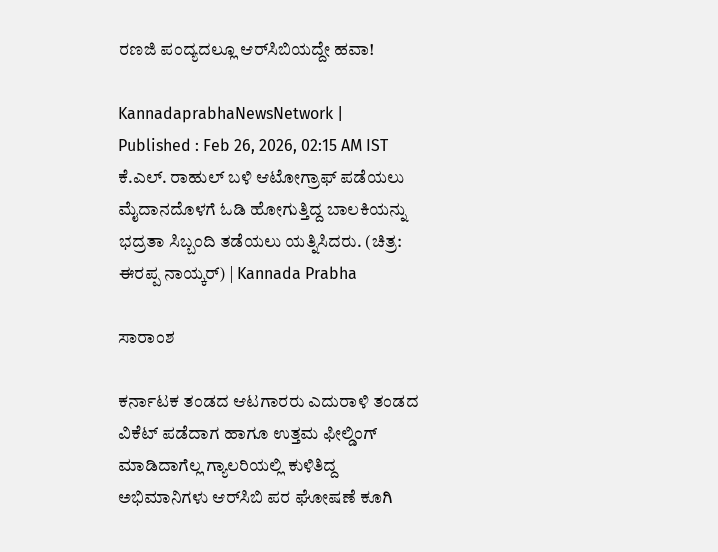ರಣಜಿ ಪಂದ್ಯದಲ್ಲೂ ಆರ್‌ಸಿಬಿಯದ್ದೇ ಹವಾ!

KannadaprabhaNewsNetwork |
Published : Feb 26, 2026, 02:15 AM IST
ಕೆ.ಎಲ್‌. ರಾಹುಲ್‌ ಬಳಿ ಆಟೋಗ್ರಾಫ್‌ ಪಡೆಯಲು ಮೈದಾನದೊಳಗೆ ಓಡಿ ಹೋಗುತ್ತಿದ್ದ ಬಾಲಕಿಯನ್ನು ಭದ್ರತಾ ಸಿಬ್ಬಂದಿ ತಡೆಯಲು ಯತ್ನಿಸಿದರು. (ಚಿತ್ರ: ಈರಪ್ಪ ನಾಯ್ಕರ್) | Kannada Prabha

ಸಾರಾಂಶ

ಕರ್ನಾಟಕ ತಂಡದ ಆಟಗಾರರು ಎದುರಾಳಿ ತಂಡದ ವಿಕೆಟ್‌ ಪಡೆದಾಗ ಹಾಗೂ ಉತ್ತಮ ಫೀಲ್ಡಿಂಗ್‌ ಮಾಡಿದಾಗೆಲ್ಲ ಗ್ಯಾಲರಿಯಲ್ಲಿ ಕುಳಿತಿದ್ದ ಅಭಿಮಾನಿಗಳು ಆರ್‌ಸಿಬಿ ಪರ ಘೋಷಣೆ ಕೂಗಿ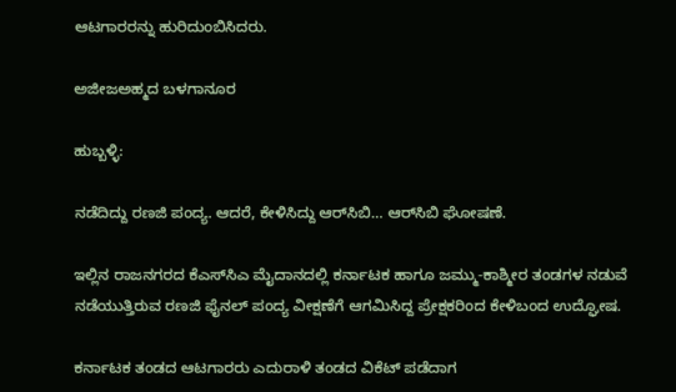ಆಟಗಾರರನ್ನು ಹುರಿದುಂಬಿಸಿದರು.

ಅಜೀಜಅಹ್ಮದ ಬಳಗಾನೂರ

ಹುಬ್ಬಳ್ಳಿ:

ನಡೆದಿದ್ದು ರಣಜಿ ಪಂದ್ಯ. ಆದರೆ, ಕೇಳಿಸಿದ್ದು ಆರ್‌ಸಿಬಿ... ಆರ್‌ಸಿಬಿ ಘೋಷಣೆ.

ಇಲ್ಲಿನ ರಾಜನಗರದ ಕೆಎಸ್‌ಸಿಎ ಮೈದಾನದಲ್ಲಿ ಕರ್ನಾಟಕ ಹಾಗೂ ಜಮ್ಮು-ಕಾಶ್ಮೀರ ತಂಡಗಳ ನಡುವೆ ನಡೆಯುತ್ತಿರುವ ರಣಜಿ ಫೈನಲ್‌ ಪಂದ್ಯ ವೀಕ್ಷಣೆಗೆ ಆಗಮಿಸಿದ್ದ ಪ್ರೇಕ್ಷಕರಿಂದ ಕೇಳಿಬಂದ ಉದ್ಘೋಷ.

ಕರ್ನಾಟಕ ತಂಡದ ಆಟಗಾರರು ಎದುರಾಳಿ ತಂಡದ ವಿಕೆಟ್‌ ಪಡೆದಾಗ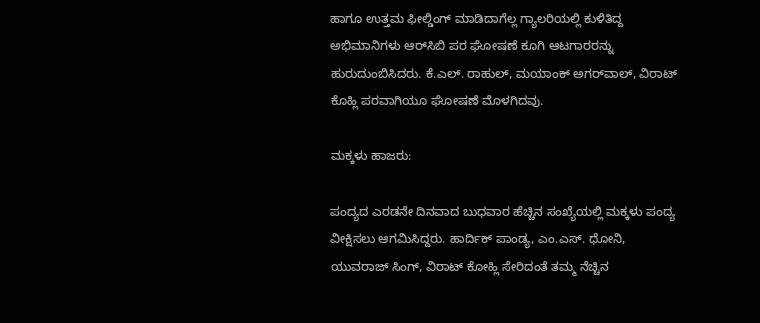ಹಾಗೂ ಉತ್ತಮ ಫೀಲ್ಡಿಂಗ್‌ ಮಾಡಿದಾಗೆಲ್ಲ ಗ್ಯಾಲರಿಯಲ್ಲಿ ಕುಳಿತಿದ್ದ ಅಭಿಮಾನಿಗಳು ಆರ್‌ಸಿಬಿ ಪರ ಘೋಷಣೆ ಕೂಗಿ ಆಟಗಾರರನ್ನು ಹುರುದುಂಬಿಸಿದರು. ಕೆ.ಎಲ್‌. ರಾಹುಲ್‌, ಮಯಾಂಕ್‌ ಅಗರ್‌ವಾಲ್‌, ವಿರಾಟ್‌ ಕೊಹ್ಲಿ ಪರವಾಗಿಯೂ ಘೋಷಣೆ ಮೊಳಗಿದವು.

ಮಕ್ಕಳು ಹಾಜರು:

ಪಂದ್ಯದ ಎರಡನೇ ದಿನವಾದ ಬುಧವಾರ ಹೆಚ್ಚಿನ ಸಂಖ್ಯೆಯಲ್ಲಿ ಮಕ್ಕಳು ಪಂದ್ಯ ವೀಕ್ಷಿಸಲು ಆಗಮಿಸಿದ್ದರು. ಹಾರ್ದಿಕ್‌ ಪಾಂಡ್ಯ, ಎಂ.ಎಸ್‌. ಧೋನಿ, ಯುವರಾಜ್‌ ಸಿಂಗ್‌, ವಿರಾಟ್‌ ಕೋಹ್ಲಿ ಸೇರಿದಂತೆ ತಮ್ಮ ನೆಚ್ಚಿನ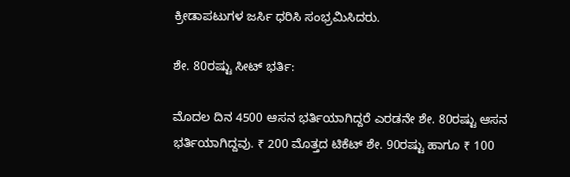ಕ್ರೀಡಾಪಟುಗಳ ಜರ್ಸಿ ಧರಿಸಿ ಸಂಭ್ರಮಿಸಿದರು.

ಶೇ. 80ರಷ್ಟು ಸೀಟ್‌ ಭರ್ತಿ:

ಮೊದಲ ದಿನ 4500 ಆಸನ ಭರ್ತಿಯಾಗಿದ್ದರೆ ಎರಡನೇ ಶೇ. 80ರಷ್ಟು ಆಸನ ಭರ್ತಿಯಾಗಿದ್ದವು. ₹ 200 ಮೊತ್ತದ ಟಿಕೆಟ್‌ ಶೇ. 90ರಷ್ಟು ಹಾಗೂ ₹ 100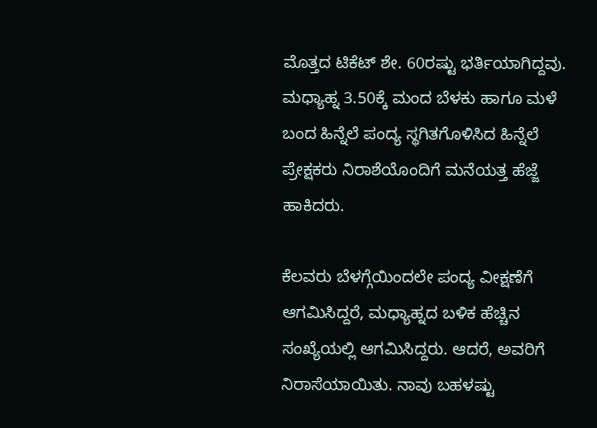ಮೊತ್ತದ ಟಿಕೆಟ್‌ ಶೇ. 60ರಷ್ಟು ಭರ್ತಿಯಾಗಿದ್ದವು. ಮಧ್ಯಾಹ್ನ 3.50ಕ್ಕೆ ಮಂದ ಬೆಳಕು ಹಾಗೂ ಮಳೆ ಬಂದ ಹಿನ್ನೆಲೆ ಪಂದ್ಯ ಸ್ಥಗಿತಗೊಳಿಸಿದ ಹಿನ್ನೆಲೆ ಪ್ರೇಕ್ಷಕರು ನಿರಾಶೆಯೊಂದಿಗೆ ಮನೆಯತ್ತ ಹೆಜ್ಜೆ ಹಾಕಿದರು.

ಕೆಲವರು ಬೆಳಗ್ಗೆಯಿಂದಲೇ ಪಂದ್ಯ ವೀಕ್ಷಣೆಗೆ ಆಗಮಿಸಿದ್ದರೆ, ಮಧ್ಯಾಹ್ನದ ಬಳಿಕ ಹೆಚ್ಚಿನ ಸಂಖ್ಯೆಯಲ್ಲಿ ಆಗಮಿಸಿದ್ದರು. ಆದರೆ, ಅವರಿಗೆ ನಿರಾಸೆಯಾಯಿತು. ನಾವು ಬಹಳಷ್ಟು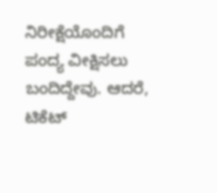ನಿರೀಕ್ಷೆಯೊಂದಿಗೆ ಪಂದ್ಯ ವೀಕ್ಷಿಸಲು ಬಂದಿದ್ದೇವು. ಆದರೆ, ಟಿಕೆಟ್‌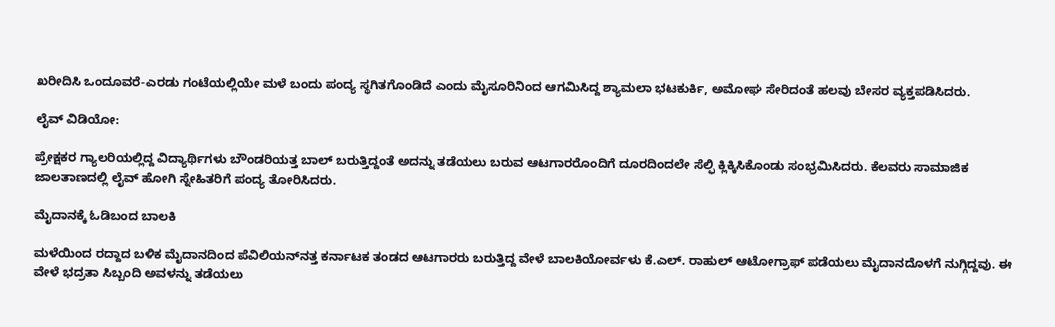ಖರೀದಿಸಿ ಒಂದೂವರೆ-ಎರಡು ಗಂಟೆಯಲ್ಲಿಯೇ ಮಳೆ ಬಂದು ಪಂದ್ಯ ಸ್ಥಗಿತಗೊಂಡಿದೆ ಎಂದು ಮೈಸೂರಿನಿಂದ ಆಗಮಿಸಿದ್ದ ಶ್ಯಾಮಲಾ ಭಟಕುರ್ಕಿ, ಅಮೋಘ ಸೇರಿದಂತೆ ಹಲವು ಬೇಸರ ವ್ಯಕ್ತಪಡಿಸಿದರು.

ಲೈವ್‌ ವಿಡಿಯೋ:

ಪ್ರೇಕ್ಷಕರ ಗ್ಯಾಲರಿಯಲ್ಲಿದ್ದ ವಿದ್ಯಾರ್ಥಿಗಳು ಬೌಂಡರಿಯತ್ತ ಬಾಲ್‌ ಬರುತ್ತಿದ್ದಂತೆ ಅದನ್ನು ತಡೆಯಲು ಬರುವ ಆಟಗಾರರೊಂದಿಗೆ ದೂರದಿಂದಲೇ ಸೆಲ್ಫಿ ಕ್ಲಿಕ್ಕಿಸಿಕೊಂಡು ಸಂಭ್ರಮಿಸಿದರು. ಕೆಲವರು ಸಾಮಾಜಿಕ ಜಾಲತಾಣದಲ್ಲಿ ಲೈವ್‌ ಹೋಗಿ ಸ್ನೇಹಿತರಿಗೆ ಪಂದ್ಯ ತೋರಿಸಿದರು.

ಮೈದಾನಕ್ಕೆ ಓಡಿಬಂದ ಬಾಲಕಿ

ಮಳೆಯಿಂದ ರದ್ದಾದ ಬಳಿಕ ಮೈದಾನದಿಂದ ಪೆವಿಲಿಯನ್‌ನತ್ತ ಕರ್ನಾಟಕ ತಂಡದ ಆಟಗಾರರು ಬರುತ್ತಿದ್ದ ವೇಳೆ ಬಾಲಕಿಯೋರ್ವಳು ಕೆ.ಎಲ್‌. ರಾಹುಲ್‌ ಆಟೋಗ್ರಾಫ್‌ ಪಡೆಯಲು ಮೈದಾನದೊಳಗೆ ನುಗ್ಗಿದ್ದವು. ಈ ವೇಳೆ ಭದ್ರತಾ ಸಿಬ್ಬಂದಿ ಅವಳನ್ನು ತಡೆಯಲು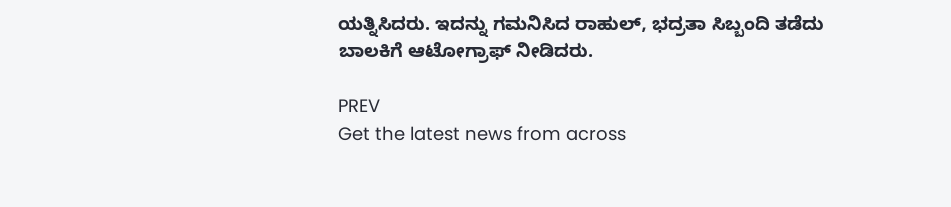ಯತ್ನಿಸಿದರು. ಇದನ್ನು ಗಮನಿಸಿದ ರಾಹುಲ್‌, ಭದ್ರತಾ ಸಿಬ್ಬಂದಿ ತಡೆದು ಬಾಲಕಿಗೆ ಆಟೋಗ್ರಾಫ್‌ ನೀಡಿದರು.

PREV
Get the latest news from across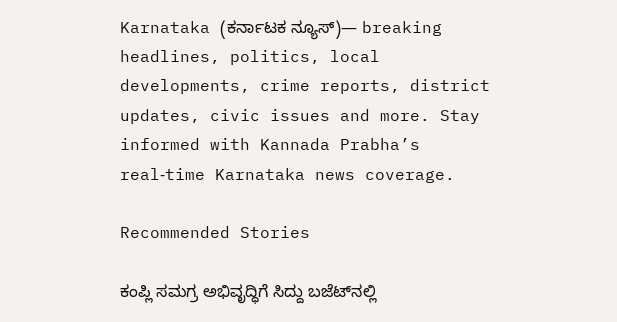Karnataka (ಕರ್ನಾಟಕ ನ್ಯೂಸ್)— breaking headlines, politics, local developments, crime reports, district updates, civic issues and more. Stay informed with Kannada Prabha’s real‑time Karnataka news coverage.

Recommended Stories

ಕಂಪ್ಲಿ ಸಮಗ್ರ ಅಭಿವೃದ್ಧಿಗೆ ಸಿದ್ದು ಬಜೆಟ್‌ನಲ್ಲಿ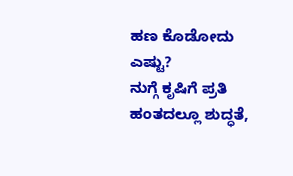ಹಣ ಕೊಡೋದು ಎಷ್ಟು?
ನುಗ್ಗೆ ಕೃಷಿಗೆ ಪ್ರತಿ ಹಂತದಲ್ಲೂ ಶುದ್ಧತೆ,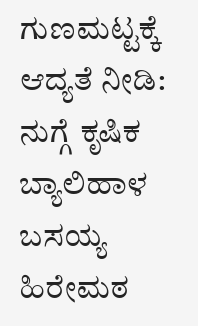ಗುಣಮಟ್ಟಕ್ಕೆ ಆದ್ಯತೆ ನೀಡಿ: ನುಗ್ಗೆ ಕೃಷಿಕ ಬ್ಯಾಲಿಹಾಳ ಬಸಯ್ಯ ಹಿರೇಮಠ